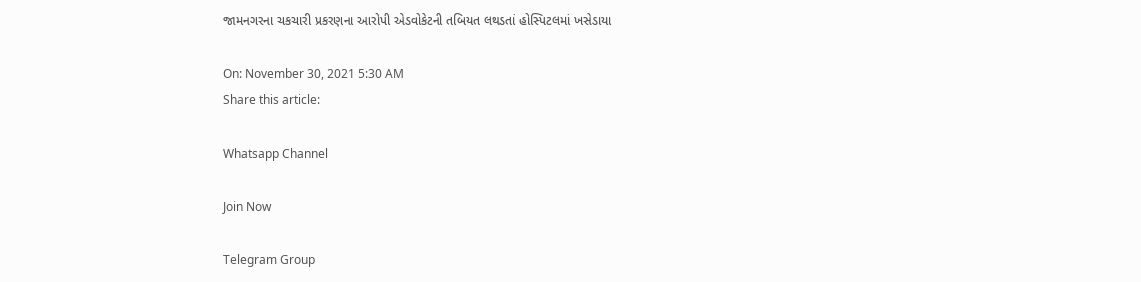જામનગરના ચકચારી પ્રકરણના આરોપી એડવોકેટની તબિયત લથડતાં હોસ્પિટલમાં ખસેડાયા

On: November 30, 2021 5:30 AM
Share this article:

Whatsapp Channel

Join Now

Telegram Group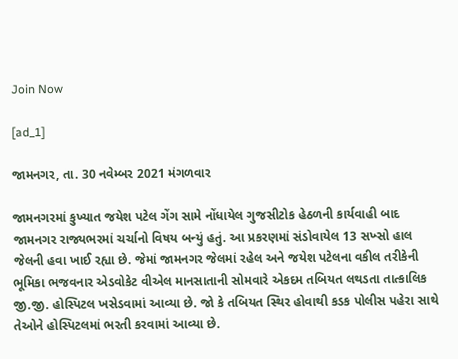Join Now

[ad_1]

જામનગર, તા. 30 નવેમ્બર 2021 મંગળવાર

જામનગરમાં કુખ્યાત જયેશ પટેલ ગેંગ સામે નોંધાયેલ ગુજસીટોક હેઠળની કાર્યવાહી બાદ જામનગર રાજ્યભરમાં ચર્ચાનો વિષય બન્યું હતું. આ પ્રકરણમાં સંડોવાયેલ 13 સખ્સો હાલ જેલની હવા ખાઈ રહ્યા છે. જેમાં જામનગર જેલમાં રહેલ અને જયેશ પટેલના વકીલ તરીકેની ભૂમિકા ભજવનાર એડવોકેટ વીએલ માનસાતાની સોમવારે એકદમ તબિયત લથડતા તાત્કાલિક જી.જી. હોસ્પિટલ ખસેડવામાં આવ્યા છે. જો કે તબિયત સ્થિર હોવાથી કડક પોલીસ પહેરા સાથે તેઓને હોસ્પિટલમાં ભરતી કરવામાં આવ્યા છે.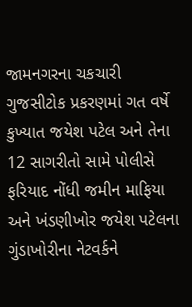જામનગરના ચકચારી ગુજસીટોક પ્રકરણમાં ગત વર્ષે કુખ્યાત જયેશ પટેલ અને તેના 12 સાગરીતો સામે પોલીસે ફરિયાદ નોંધી જમીન માફિયા અને ખંડણીખોર જયેશ પટેલના ગુંડાખોરીના નેટવર્કને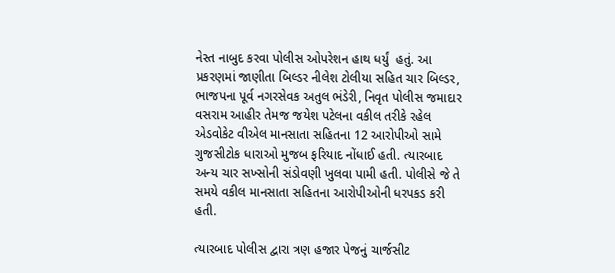નેસ્ત નાબુદ કરવા પોલીસ ઓપરેશન હાથ ધર્યું  હતું. આ પ્રકરણમાં જાણીતા બિલ્ડર નીલેશ ટોલીયા સહિત ચાર બિલ્ડર, ભાજપના પૂર્વ નગરસેવક અતુલ ભંડેરી, નિવૃત પોલીસ જમાદાર વસરામ આહીર તેમજ જયેશ પટેલના વકીલ તરીકે રહેલ એડવોકેટ વીએલ માનસાતા સહિતના 12 આરોપીઓ સામે ગુજસીટોક ધારાઓ મુજબ ફરિયાદ નોંધાઈ હતી. ત્યારબાદ અન્ય ચાર સખ્સોની સંડોવણી ખુલવા પામી હતી. પોલીસે જે તે સમયે વકીલ માનસાતા સહિતના આરોપીઓની ધરપકડ કરી હતી.

ત્યારબાદ પોલીસ દ્વારા ત્રણ હજાર પેજનું ચાર્જસીટ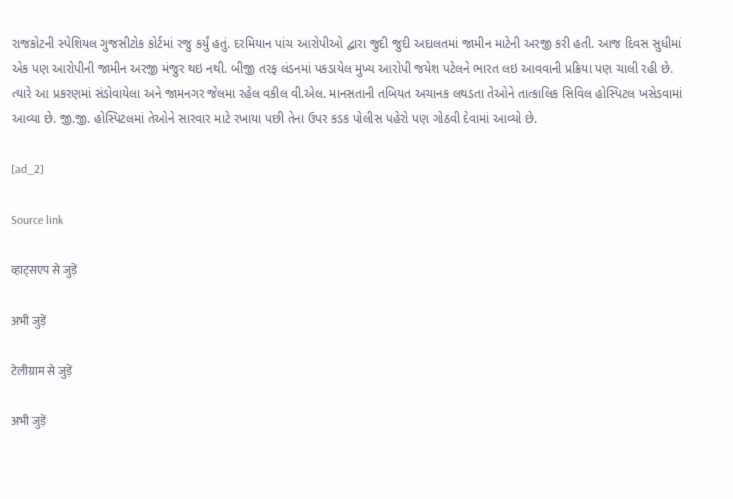રાજકોટની સ્પેશિયલ ગુજસીટોક કોર્ટમાં રજુ કર્યું હતું. દરમિયાન પાંચ આરોપીઓ દ્વારા જુદી જુદી અદાલતમાં જામીન માટેની અરજી કરી હતી. આજ દિવસ સુધીમાં એક પણ આરોપીની જામીન અરજી મંજુર થઇ નથી. બીજી તરફ લંડનમાં પકડાયેલ મુખ્ય આરોપી જયેશ પટેલને ભારત લઇ આવવાની પ્રક્રિયા પણ ચાલી રહી છે. ત્યારે આ પ્રકરણમાં સંડોવાયેલા અને જામનગર જેલમા રહેલ વકીલ વી.એલ. માનસતાની તબિયત અચાનક લથડતા તેઓને તાત્કાલિક સિવિલ હોસ્પિટલ ખસેડવામાં આવ્યા છે. જી.જી. હોસ્પિટલમાં તેઓને સારવાર માટે રખાયા પછી તેના ઉપર કડક પોલીસ પહેરો પણ ગોઠવી દેવામાં આવ્યો છે.

[ad_2]

Source link

व्हाट्सएप से जुड़ें

अभी जुड़ें

टेलीग्राम से जुड़ें

अभी जुड़ें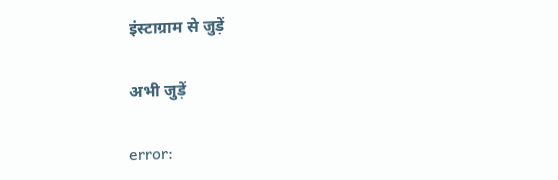इंस्टाग्राम से जुड़ें

अभी जुड़ें

error: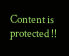Content is protected !!